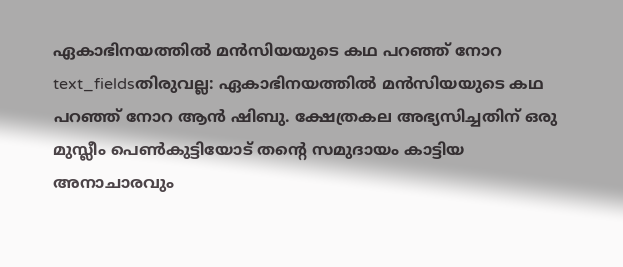ഏകാഭിനയത്തിൽ മൻസിയയുടെ കഥ പറഞ്ഞ് നോറ
text_fieldsതിരുവല്ല: ഏകാഭിനയത്തിൽ മൻസിയയുടെ കഥ പറഞ്ഞ് നോറ ആൻ ഷിബു. ക്ഷേത്രകല അഭ്യസിച്ചതിന് ഒരു മുസ്ലീം പെൺകുട്ടിയോട് തന്റെ സമുദായം കാട്ടിയ അനാചാരവും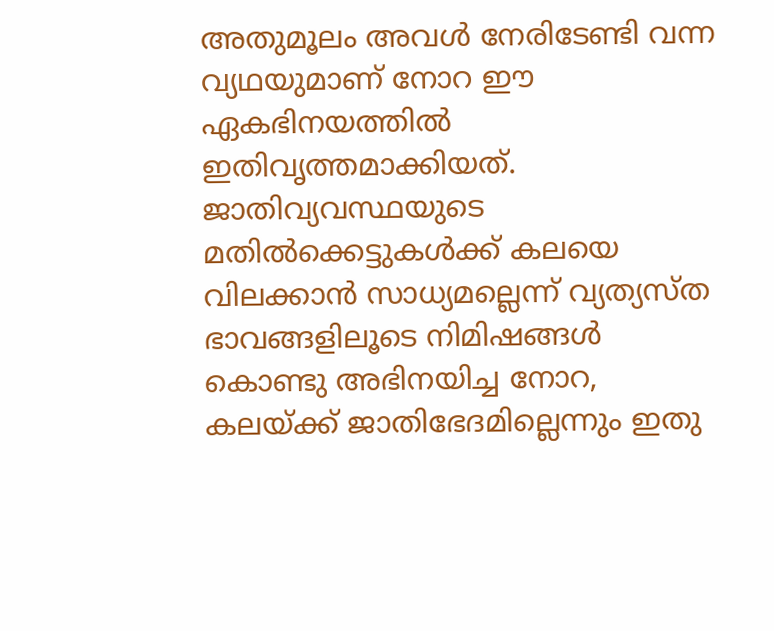അതുമൂലം അവൾ നേരിടേണ്ടി വന്ന വ്യഥയുമാണ് നോറ ഈ ഏകഭിനയത്തിൽ ഇതിവൃത്തമാക്കിയത്. ജാതിവ്യവസ്ഥയുടെ മതിൽക്കെട്ടുകൾക്ക് കലയെ വിലക്കാൻ സാധ്യമല്ലെന്ന് വ്യത്യസ്ത ഭാവങ്ങളിലൂടെ നിമിഷങ്ങൾ കൊണ്ടു അഭിനയിച്ച നോറ, കലയ്ക്ക് ജാതിഭേദമില്ലെന്നും ഇതു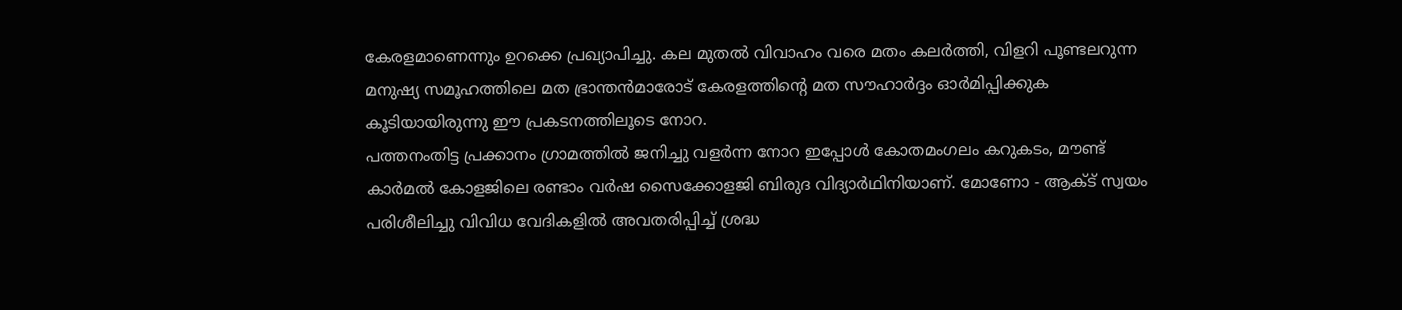കേരളമാണെന്നും ഉറക്കെ പ്രഖ്യാപിച്ചു. കല മുതൽ വിവാഹം വരെ മതം കലർത്തി, വിളറി പൂണ്ടലറുന്ന മനുഷ്യ സമൂഹത്തിലെ മത ഭ്രാന്തൻമാരോട് കേരളത്തിന്റെ മത സൗഹാർദ്ദം ഓർമിപ്പിക്കുക കൂടിയായിരുന്നു ഈ പ്രകടനത്തിലൂടെ നോറ.
പത്തനംതിട്ട പ്രക്കാനം ഗ്രാമത്തിൽ ജനിച്ചു വളർന്ന നോറ ഇപ്പോൾ കോതമംഗലം കറുകടം, മൗണ്ട് കാർമൽ കോളജിലെ രണ്ടാം വർഷ സൈക്കോളജി ബിരുദ വിദ്യാർഥിനിയാണ്. മോണോ - ആക്ട് സ്വയം പരിശീലിച്ചു വിവിധ വേദികളിൽ അവതരിപ്പിച്ച് ശ്രദ്ധ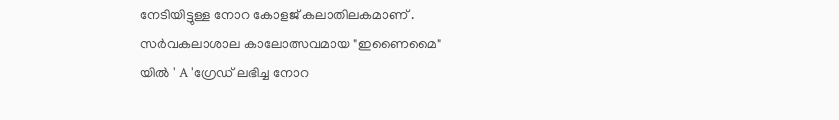നേടിയിട്ടുള്ള നോറ കോളജ് കലാതിലകമാണ് .
സർവകലാശാല കാലോത്സവമായ "ഇണൈമൈ"
യിൽ ' A 'ഗ്രേഡ് ലഭിച്ച നോറ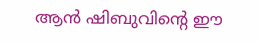ആൻ ഷിബുവിന്റെ ഈ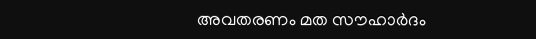അവതരണം മത സൗഹാർദം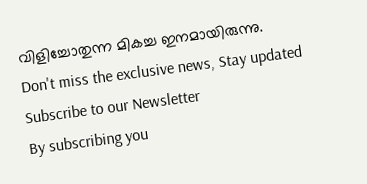വിളിച്ചോതുന്ന മികച്ച ഇനമായിരുന്നു.
Don't miss the exclusive news, Stay updated
Subscribe to our Newsletter
By subscribing you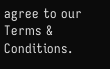agree to our Terms & Conditions.